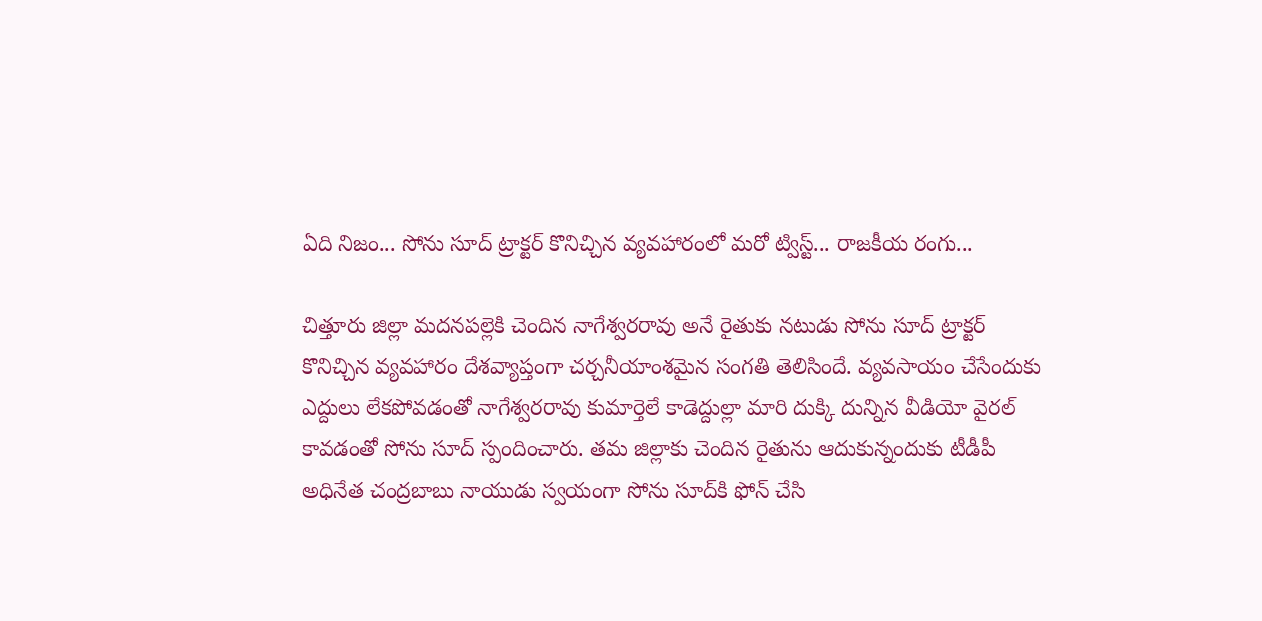ఏది నిజం... సోను సూద్ ట్రాక్టర్ కొనిచ్చిన వ్యవహారంలో మరో ట్విస్ట్... రాజకీయ రంగు...

చిత్తూరు జిల్లా మదనపల్లెకి చెందిన నాగేశ్వరరావు అనే రైతుకు నటుడు సోను సూద్ ట్రాక్టర్ కొనిచ్చిన వ్యవహారం దేశవ్యాప్తంగా చర్చనీయాంశమైన సంగతి తెలిసిందే. వ్యవసాయం చేసేందుకు ఎద్దులు లేకపోవడంతో నాగేశ్వరరావు కుమార్తెలే కాడెద్దుల్లా మారి దుక్కి దున్నిన వీడియో వైరల్ కావడంతో సోను సూద్ స్పందించారు. తమ జిల్లాకు చెందిన రైతును ఆదుకున్నందుకు టీడీపీ అధినేత చంద్రబాబు నాయుడు స్వయంగా సోను సూద్‌కి ఫోన్ చేసి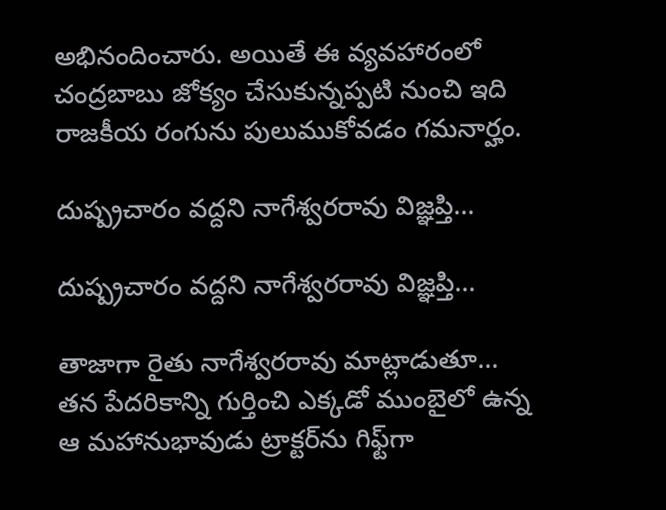అభినందించారు. అయితే ఈ వ్యవహారంలో చంద్రబాబు జోక్యం చేసుకున్నప్పటి నుంచి ఇది రాజకీయ రంగును పులుముకోవడం గమనార్హం.

దుష్ప్రచారం వద్దని నాగేశ్వరరావు విజ్ఞప్తి...

దుష్ప్రచారం వద్దని నాగేశ్వరరావు విజ్ఞప్తి...

తాజాగా రైతు నాగేశ్వరరావు మాట్లాడుతూ... తన పేదరికాన్ని గుర్తించి ఎక్కడో ముంబైలో ఉన్న ఆ మహానుభావుడు ట్రాక్టర్‌ను గిఫ్ట్‌గా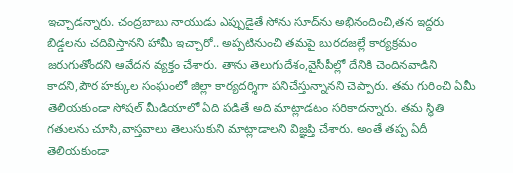ఇచ్చాడన్నారు. చంద్రబాబు నాయుడు ఎప్పుడైతే సోను సూద్‌ను అభినందించి,తన ఇద్దరు బిడ్డలను చదివిస్తానని హామీ ఇచ్చారో.. అప్పటినుంచి తమపై బురదజల్లే కార్యక్రమం జరుగుతోందని ఆవేదన వ్యక్తం చేశారు. తాను తెలుగుదేశం,వైసీపీల్లో దేనికి చెందినవాడిని కాదని,పౌర హక్కుల సంఘంలో జిల్లా కార్యదర్శిగా పనిచేస్తున్నానని చెప్పారు. తమ గురించి ఏమీ తెలియకుండా సోషల్ మీడియాలో ఏది పడితే అది మాట్లాడటం సరికాదన్నారు. తమ స్థితి గతులను చూసి,వాస్తవాలు తెలుసుకుని మాట్లాడాలని విజ్ఞప్తి చేశారు. అంతే తప్ప ఏదీ తెలియకుండా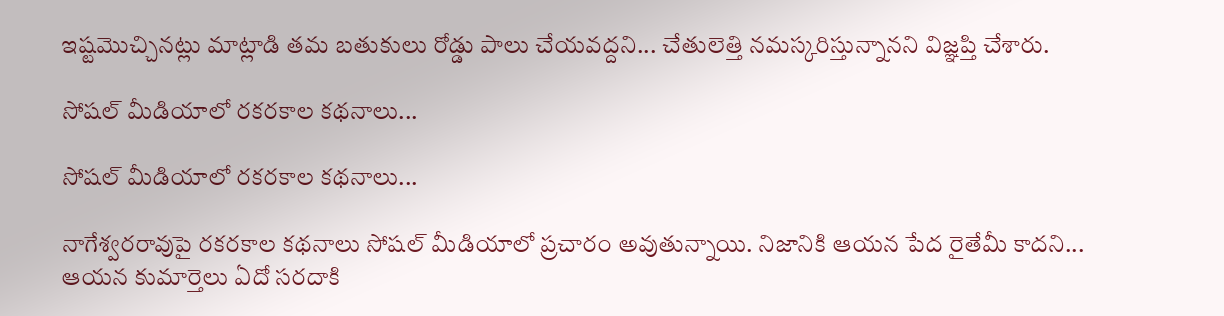ఇష్టమొచ్చినట్లు మాట్లాడి తమ బతుకులు రోడ్డు పాలు చేయవద్దని... చేతులెత్తి నమస్కరిస్తున్నానని విజ్ఞప్తి చేశారు.

సోషల్ మీడియాలో రకరకాల కథనాలు...

సోషల్ మీడియాలో రకరకాల కథనాలు...

నాగేశ్వరరావుపై రకరకాల కథనాలు సోషల్ మీడియాలో ప్రచారం అవుతున్నాయి. నిజానికి ఆయన పేద రైతేమీ కాదని... ఆయన కుమార్తెలు ఏదో సరదాకి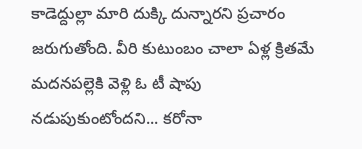కాడెద్దుల్లా మారి దుక్కి దున్నారని ప్రచారం జరుగుతోంది. వీరి కుటుంబం చాలా ఏళ్ల క్రితమే మదనపల్లెకి వెళ్లి ఓ టీ షాపు నడుపుకుంటోందని... కరోనా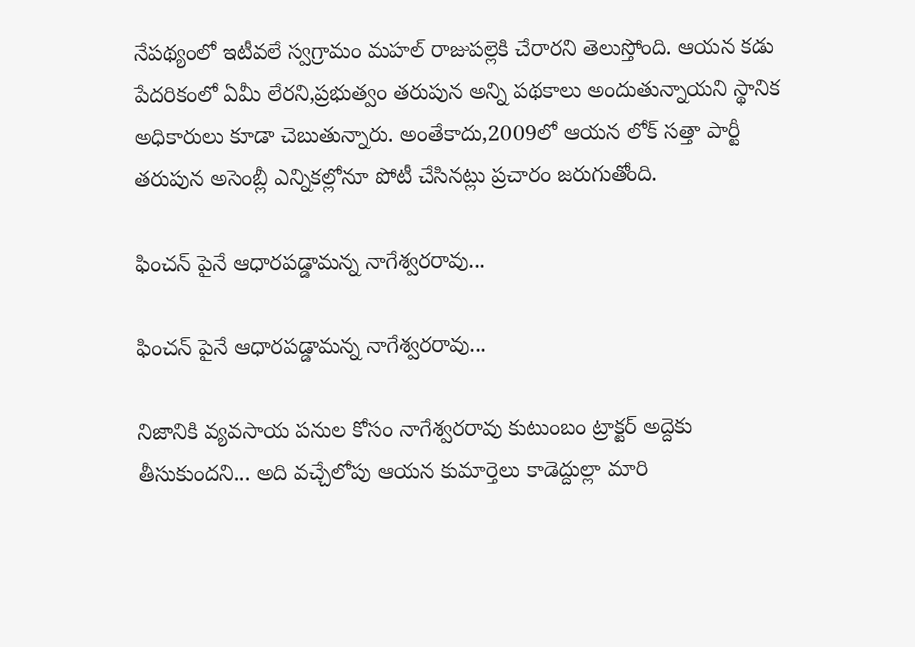నేపథ్యంలో ఇటీవలే స్వగ్రామం మహల్ రాజుపల్లెకి చేరారని తెలుస్తోంది. ఆయన కడు పేదరికంలో ఏమీ లేరని,ప్రభుత్వం తరుపున అన్ని పథకాలు అందుతున్నాయని స్థానిక అధికారులు కూడా చెబుతున్నారు. అంతేకాదు,2009లో ఆయన లోక్ సత్తా పార్టీ తరుపున అసెంబ్లీ ఎన్నికల్లోనూ పోటీ చేసినట్లు ప్రచారం జరుగుతోంది.

ఫించన్ పైనే ఆధారపడ్డామన్న నాగేశ్వరరావు...

ఫించన్ పైనే ఆధారపడ్డామన్న నాగేశ్వరరావు...

నిజానికి వ్యవసాయ పనుల కోసం నాగేశ్వరరావు కుటుంబం ట్రాక్టర్ అద్దెకు తీసుకుందని... అది వచ్చేలోపు ఆయన కుమార్తెలు కాడెద్దుల్లా మారి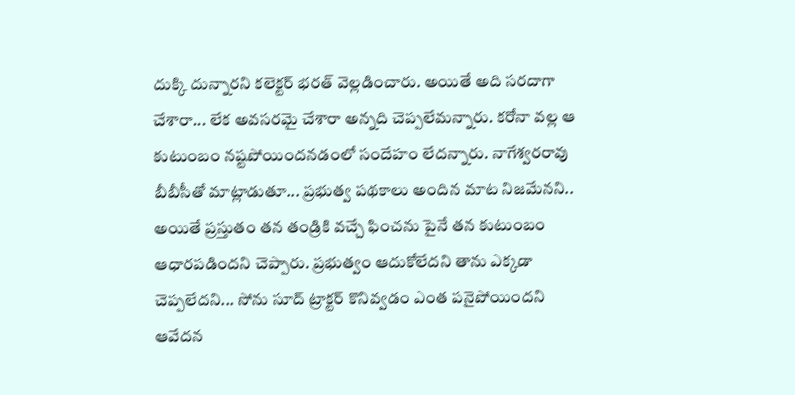దుక్కి దున్నారని కలెక్టర్ భరత్ వెల్లడించారు. అయితే అది సరదాగా చేశారా... లేక అవసరమై చేశారా అన్నది చెప్పలేమన్నారు. కరోనా వల్ల ఆ కుటుంబం నష్టపోయిందనడంలో సందేహం లేదన్నారు. నాగేశ్వరరావు బీబీసీతో మాట్లాడుతూ... ప్రభుత్వ పథకాలు అందిన మాట నిజమేనని.. అయితే ప్రస్తుతం తన తండ్రికి వచ్చే ఫించను పైనే తన కుటుంబం ఆధారపడిందని చెప్పారు. ప్రభుత్వం ఆదుకోలేదని తాను ఎక్కడా చెప్పలేదని... సోను సూద్ ట్రాక్టర్ కొనివ్వడం ఎంత పనైపోయిందని ఆవేదన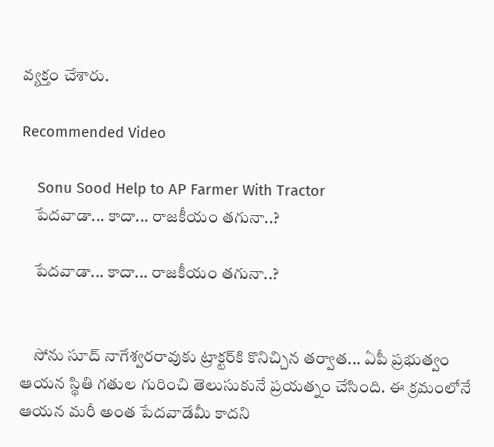వ్యక్తం చేశారు.

Recommended Video

    Sonu Sood Help to AP Farmer With Tractor
    పేదవాడా... కాదా... రాజకీయం తగునా..?

    పేదవాడా... కాదా... రాజకీయం తగునా..?


    సోను సూద్ నాగేశ్వరరావుకు ట్రాక్టర్‌కి కొనిచ్చిన తర్వాత... ఏపీ ప్రభుత్వం ఆయన స్థితి గతుల గురించి తెలుసుకునే ప్రయత్నం చేసింది. ఈ క్రమంలోనే ఆయన మరీ అంత పేదవాడేమీ కాదని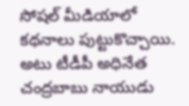సోషల్ మీడియాలో కథనాలు పుట్టుకొచ్చాయి. అటు టీడీపీ అధినేత చంద్రబాబు నాయుడు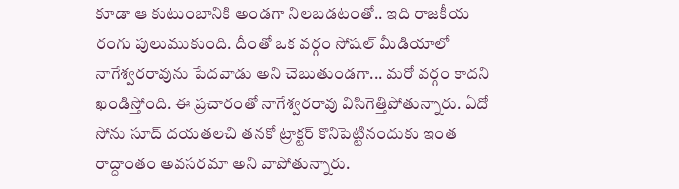కూడా ఆ కుటుంబానికి అండగా నిలబడటంతో.. ఇది రాజకీయ రంగు పులుముకుంది. దీంతో ఒక వర్గం సోషల్ మీడియాలో నాగేశ్వరరావును పేదవాడు అని చెబుతుండగా... మరో వర్గం కాదని ఖండిస్తోంది. ఈ ప్రచారంతో నాగేశ్వరరావు విసిగెత్తిపోతున్నారు. ఏదో సోను సూద్ దయతలచి తనకో ట్రాక్టర్ కొనిపెట్టినందుకు ఇంత రాద్దాంతం అవసరమా అని వాపోతున్నారు.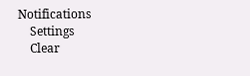Notifications
    Settings
    Clear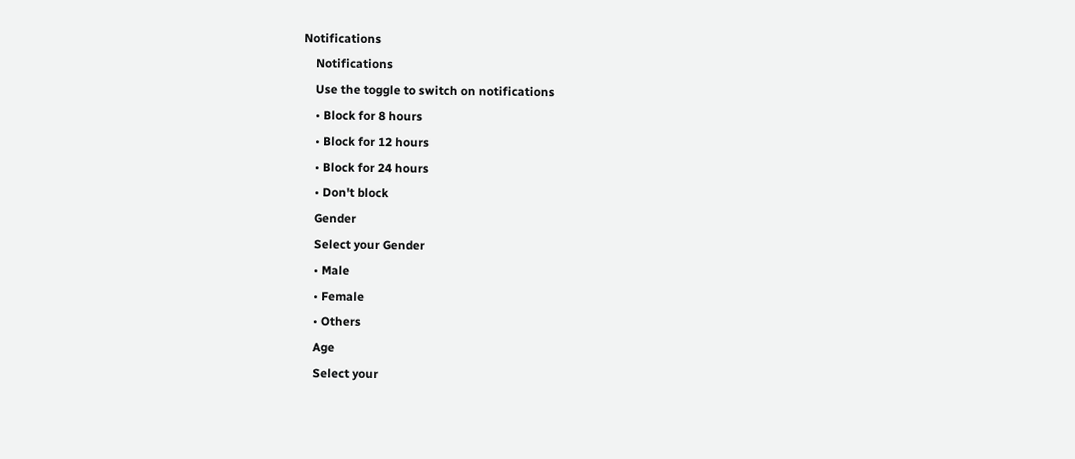Notifications
    Notifications
    Use the toggle to switch on notifications
    • Block for 8 hours
    • Block for 12 hours
    • Block for 24 hours
    • Don't block
    Gender
    Select your Gender
    • Male
    • Female
    • Others
    Age
    Select your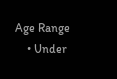Age Range
    • Under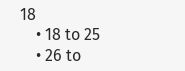18
    • 18 to 25
    • 26 to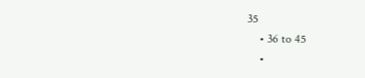35
    • 36 to 45
    •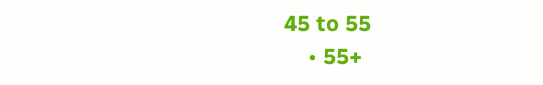45 to 55
    • 55+